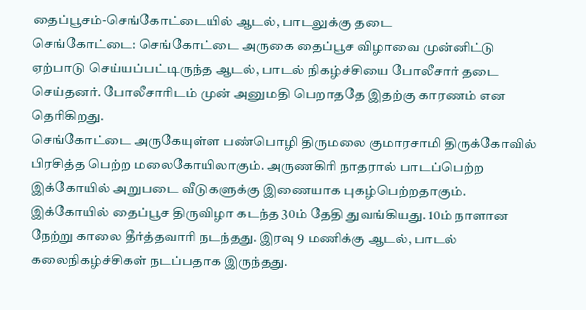தைப்பூசம்-செங்கோட்டையில் ஆடல், பாடலுக்கு தடை
செங்கோட்டை: செங்கோட்டை அருகை தைப்பூச விழாவை முன்னிட்டு ஏற்பாடு செய்யப்பட்டிருந்த ஆடல், பாடல் நிகழ்ச்சியை போலீசார் தடை செய்தனர். போலீசாரிடம் முன் அனுமதி பெறாததே இதற்கு காரணம் என தெரிகிறது.
செங்கோட்டை அருகேயுள்ள பண்பொழி திருமலை குமாரசாமி திருக்கோவில் பிரசித்த பெற்ற மலைகோயிலாகும். அருணகிரி நாதரால் பாடப்பெற்ற இக்கோயில் அறுபடை வீடுகளுக்கு இணையாக புகழ்பெற்றதாகும்.
இக்கோயில் தைப்பூச திருவிழா கடந்த 30ம் தேதி துவங்கியது. 10ம் நாளான நேற்று காலை தீர்த்தவாரி நடந்தது. இரவு 9 மணிக்கு ஆடல், பாடல் கலைநிகழ்ச்சிகள் நடப்பதாக இருந்தது.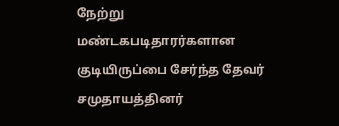நேற்று மண்டகபடிதாரர்களான குடியிருப்பை சேர்ந்த தேவர் சமுதாயத்தினர்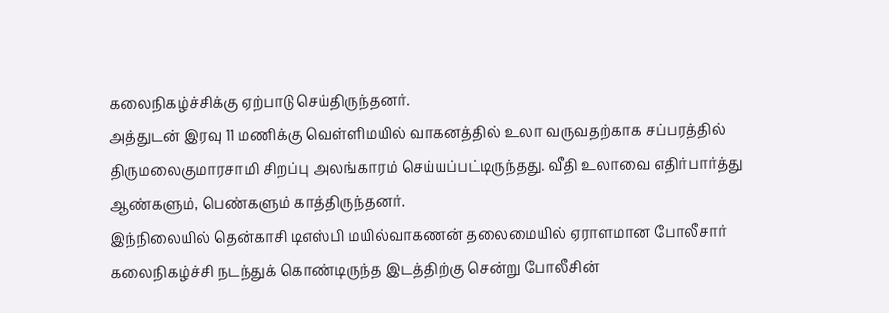கலைநிகழ்ச்சிக்கு ஏற்பாடு செய்திருந்தனர்.
அத்துடன் இரவு 11 மணிக்கு வெள்ளிமயில் வாகனத்தில் உலா வருவதற்காக சப்பரத்தில் திருமலைகுமாரசாமி சிறப்பு அலங்காரம் செய்யப்பட்டிருந்தது. வீதி உலாவை எதிர்பார்த்து ஆண்களும், பெண்களும் காத்திருந்தனர்.
இந்நிலையில் தென்காசி டிஎஸ்பி மயில்வாகணன் தலைமையில் ஏராளமான போலீசார் கலைநிகழ்ச்சி நடந்துக் கொண்டிருந்த இடத்திற்கு சென்று போலீசின்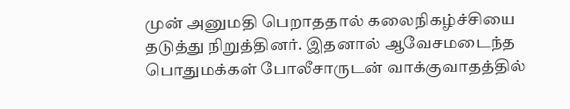முன் அனுமதி பெறாததால் கலைநிகழ்ச்சியை தடுத்து நிறுத்தினர். இதனால் ஆவேசமடைந்த பொதுமக்கள் போலீசாருடன் வாக்குவாதத்தில்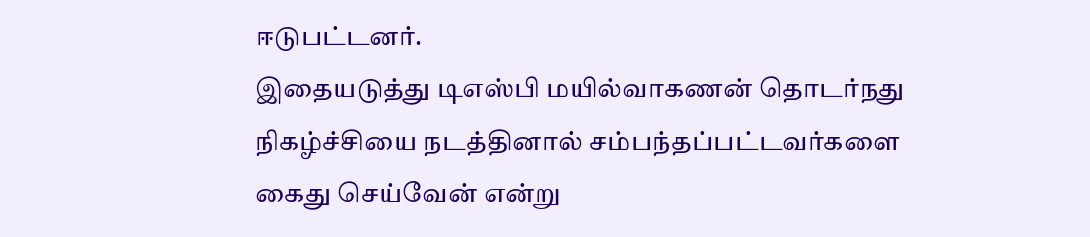ஈடுபட்டனர்.
இதையடுத்து டிஎஸ்பி மயில்வாகணன் தொடர்நது நிகழ்ச்சியை நடத்தினால் சம்பந்தப்பட்டவர்களை கைது செய்வேன் என்று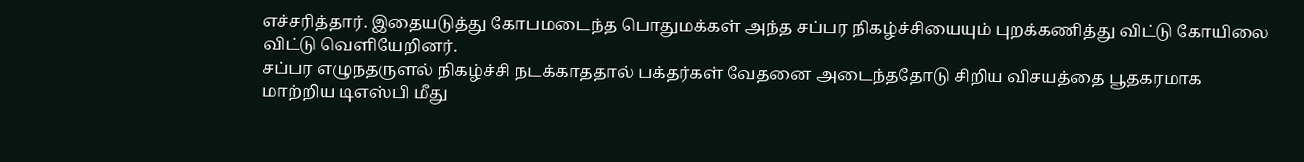எச்சரித்தார். இதையடுத்து கோபமடைந்த பொதுமக்கள் அந்த சப்பர நிகழ்ச்சியையும் புறக்கணித்து விட்டு கோயிலை விட்டு வெளியேறினர்.
சப்பர எழுநதருளல் நிகழ்ச்சி நடக்காததால் பக்தர்கள் வேதனை அடைந்ததோடு சிறிய விசயத்தை பூதகரமாக மாற்றிய டிஎஸ்பி மீது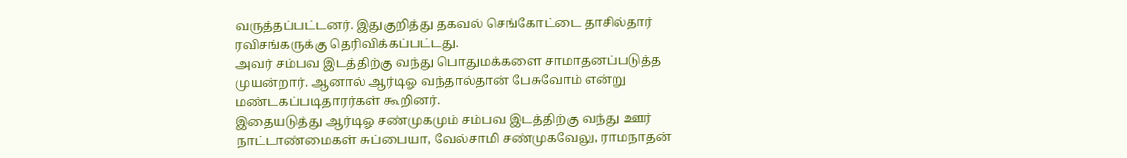வருத்தப்பட்டனர். இதுகுறித்து தகவல் செங்கோட்டை தாசில்தார் ரவிசங்கருக்கு தெரிவிக்கப்பட்டது.
அவர் சம்பவ இடத்திற்கு வந்து பொதுமக்களை சாமாதனப்படுத்த முயன்றார். ஆனால் ஆர்டிஓ வந்தால்தான் பேசுவோம் என்று மண்டகப்படிதாரர்கள் கூறினர்.
இதையடுத்து ஆர்டிஓ சண்முகமும் சம்பவ இடத்திற்கு வந்து ஊர் நாட்டாண்மைகள் சுப்பையா, வேல்சாமி சண்முகவேலு, ராமநாதன்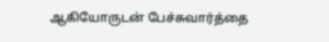ஆகியோருடன் பேச்சுவார்த்தை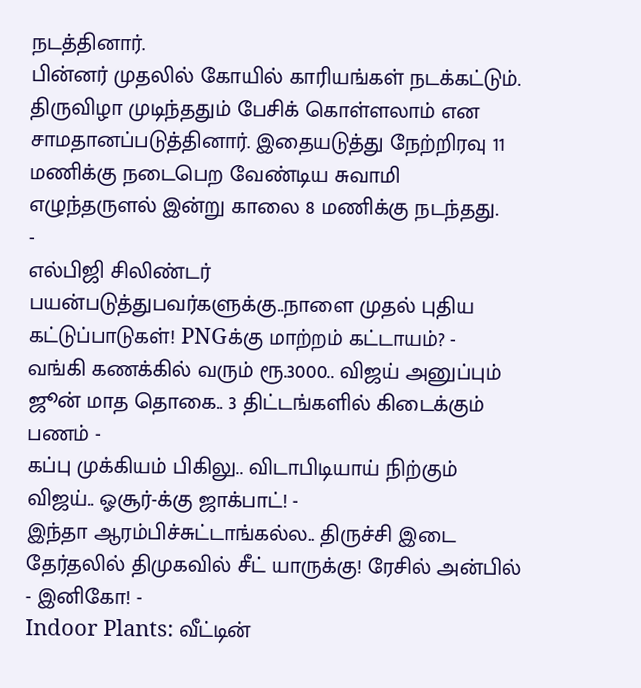நடத்தினார்.
பின்னர் முதலில் கோயில் காரியங்கள் நடக்கட்டும். திருவிழா முடிந்ததும் பேசிக் கொள்ளலாம் என சாமதானப்படுத்தினார். இதையடுத்து நேற்றிரவு 11 மணிக்கு நடைபெற வேண்டிய சுவாமி எழுந்தருளல் இன்று காலை 8 மணிக்கு நடந்தது.
-
எல்பிஜி சிலிண்டர் பயன்படுத்துபவர்களுக்கு..நாளை முதல் புதிய கட்டுப்பாடுகள்! PNGக்கு மாற்றம் கட்டாயம்? -
வங்கி கணக்கில் வரும் ரூ.3000.. விஜய் அனுப்பும் ஜூன் மாத தொகை.. 3 திட்டங்களில் கிடைக்கும் பணம் -
கப்பு முக்கியம் பிகிலு.. விடாபிடியாய் நிற்கும் விஜய்.. ஓசூர்-க்கு ஜாக்பாட்! -
இந்தா ஆரம்பிச்சுட்டாங்கல்ல.. திருச்சி இடை தேர்தலில் திமுகவில் சீட் யாருக்கு! ரேசில் அன்பில் - இனிகோ! -
Indoor Plants: வீட்டின்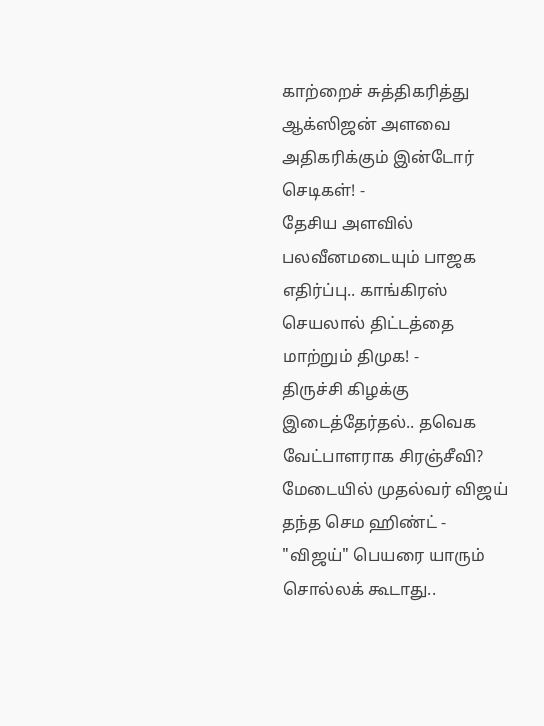காற்றைச் சுத்திகரித்து ஆக்ஸிஜன் அளவை அதிகரிக்கும் இன்டோர் செடிகள்! -
தேசிய அளவில் பலவீனமடையும் பாஜக எதிர்ப்பு.. காங்கிரஸ் செயலால் திட்டத்தை மாற்றும் திமுக! -
திருச்சி கிழக்கு இடைத்தேர்தல்.. தவெக வேட்பாளராக சிரஞ்சீவி? மேடையில் முதல்வர் விஜய் தந்த செம ஹிண்ட் -
"விஜய்" பெயரை யாரும் சொல்லக் கூடாது..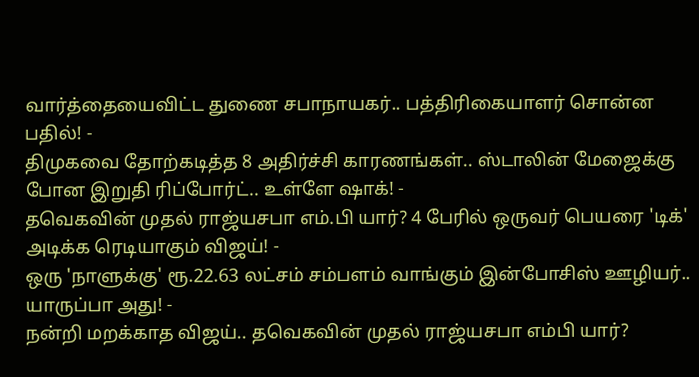வார்த்தையைவிட்ட துணை சபாநாயகர்.. பத்திரிகையாளர் சொன்ன பதில்! -
திமுகவை தோற்கடித்த 8 அதிர்ச்சி காரணங்கள்.. ஸ்டாலின் மேஜைக்கு போன இறுதி ரிப்போர்ட்.. உள்ளே ஷாக்! -
தவெகவின் முதல் ராஜ்யசபா எம்.பி யார்? 4 பேரில் ஒருவர் பெயரை 'டிக்' அடிக்க ரெடியாகும் விஜய்! -
ஒரு 'நாளுக்கு' ரூ.22.63 லட்சம் சம்பளம் வாங்கும் இன்போசிஸ் ஊழியர்.. யாருப்பா அது! -
நன்றி மறக்காத விஜய்.. தவெகவின் முதல் ராஜ்யசபா எம்பி யார்?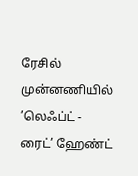ரேசில் முன்னணியில் ’லெஃப்ட் - ரைட்’ ஹேண்ட்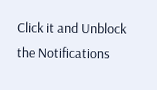Click it and Unblock the Notifications